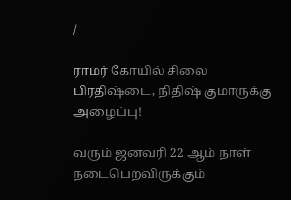/

ராமர் கோயில் சிலை பிரதிஷ்டை, நிதிஷ் குமாருக்கு அழைப்பு!

வரும் ஜனவரி 22 ஆம் நாள் நடைபெறவிருக்கும்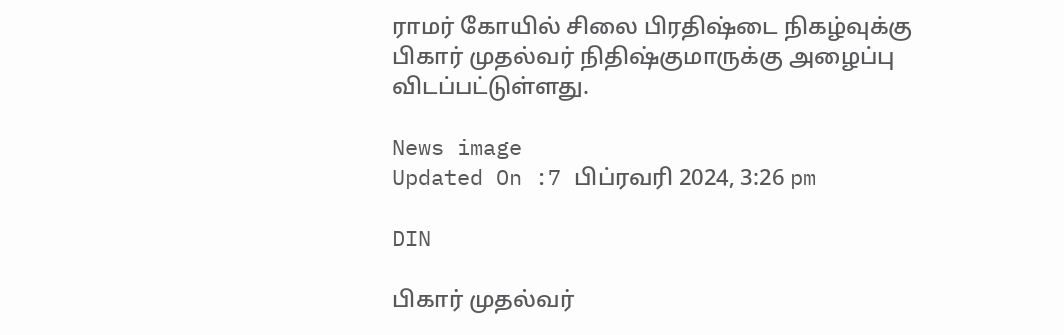ராமர் கோயில் சிலை பிரதிஷ்டை நிகழ்வுக்கு பிகார் முதல்வர் நிதிஷ்குமாருக்கு அழைப்பு விடப்பட்டுள்ளது.

News image
Updated On :7 பிப்ரவரி 2024, 3:26 pm

DIN

பிகார் முதல்வர்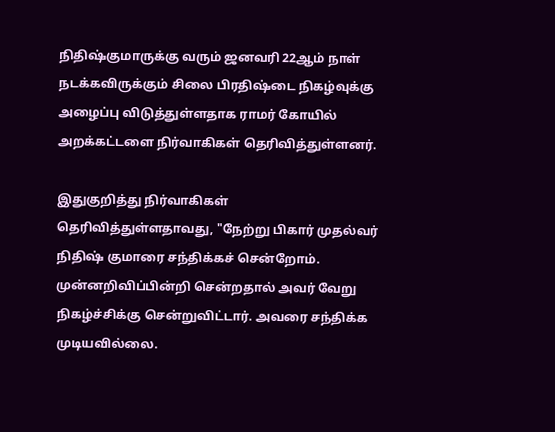நிதிஷ்குமாருக்கு வரும் ஜனவரி 22ஆம் நாள் நடக்கவிருக்கும் சிலை பிரதிஷ்டை நிகழ்வுக்கு அழைப்பு விடுத்துள்ளதாக ராமர் கோயில் அறக்கட்டளை நிர்வாகிகள் தெரிவித்துள்ளனர்.

இதுகுறித்து நிர்வாகிகள் தெரிவித்துள்ளதாவது, "நேற்று பிகார் முதல்வர் நிதிஷ் குமாரை சந்திக்கச் சென்றோம். முன்னறிவிப்பின்றி சென்றதால் அவர் வேறு நிகழ்ச்சிக்கு சென்றுவிட்டார். அவரை சந்திக்க முடியவில்லை.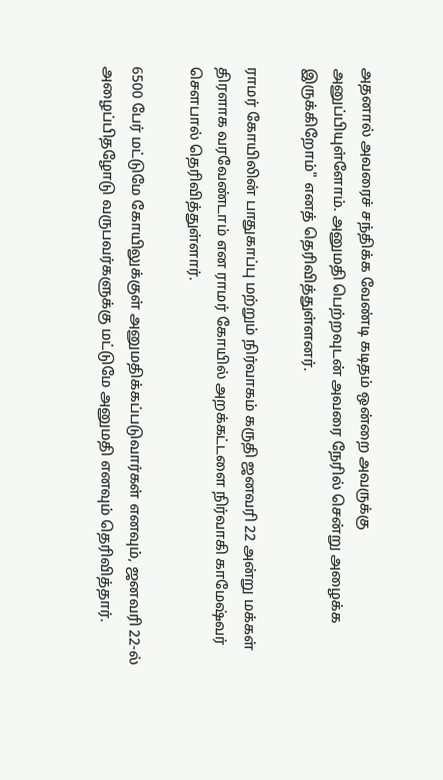அதனால் அவரைச் சந்திக்க வேண்டி கடிதம் ஒன்றை அவருக்கு அனுப்பியுள்ளோம். அனுமதி பெற்றவுடன் அவரை நேரில் சென்று அழைக்க இருக்கிறோம்" எனத் தெரிவித்துள்ளனர்.

ராமர் கோயிலின் பாதுகாப்பு மற்றும் நிர்வாகம் கருதி ஜனவரி 22 அன்று மக்கள் திரளாக வரவேண்டாம் என ராமர் கோயில் அறக்கட்டளை நிர்வாகி காமேஷ்வர் சௌபால் தெரிவித்துள்ளார்.

6500 பேர் மட்டுமே கோயிலுக்குள் அனுமதிக்கப்படுவார்கள் எனவும், ஜனவரி 22-ல் அழைப்பிதழோடு வருபவர்களுக்கு மட்டுமே அனுமதி எனவும் தெரிவித்தார்.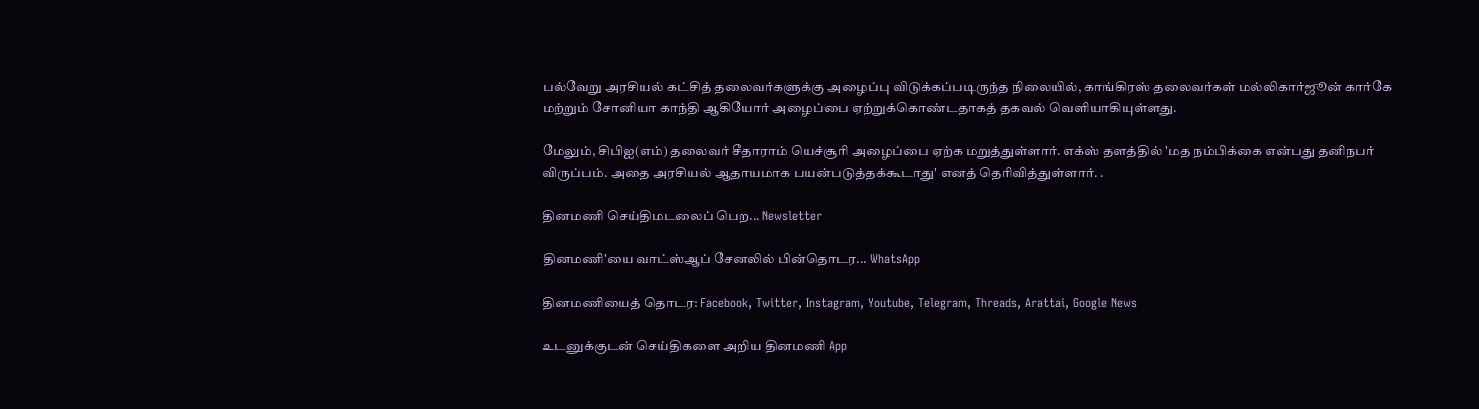பல்வேறு அரசியல் கட்சித் தலைவர்களுக்கு அழைப்பு விடுக்கப்படிருந்த நிலையில், காங்கிரஸ் தலைவர்கள் மல்லிகார்ஜூன் கார்கே மற்றும் சோனியா காந்தி ஆகியோர் அழைப்பை ஏற்றுக்கொண்டதாகத் தகவல் வெளியாகியுள்ளது.

மேலும், சிபிஐ(எம்) தலைவர் சீதாராம் யெச்சூரி அழைப்பை ஏற்க மறுத்துள்ளார். எக்ஸ் தளத்தில் 'மத நம்பிக்கை என்பது தனிநபர் விருப்பம். அதை அரசியல் ஆதாயமாக பயன்படுத்தக்கூடாது' எனத் தெரிவித்துள்ளார். .

தினமணி செய்திமடலைப் பெற... Newsletter

தினமணி'யை வாட்ஸ்ஆப் சேனலில் பின்தொடர... WhatsApp

தினமணியைத் தொடர: Facebook, Twitter, Instagram, Youtube, Telegram, Threads, Arattai, Google News

உடனுக்குடன் செய்திகளை அறிய தினமணி App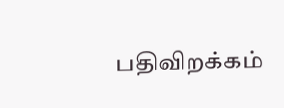பதிவிறக்கம்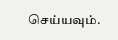செய்யவும்.